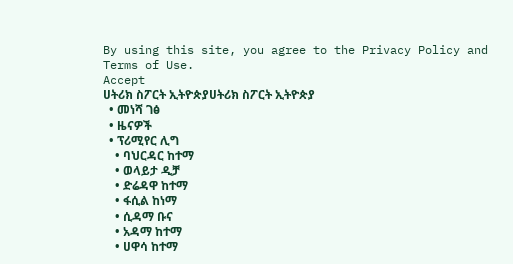By using this site, you agree to the Privacy Policy and Terms of Use.
Accept
ሀትሪክ ስፖርት ኢትዮጵያሀትሪክ ስፖርት ኢትዮጵያ
  • መነሻ ገፅ
  • ዜናዎች
  • ፕሪሚየር ሊግ
    • ባህርዳር ከተማ
    • ወላይታ ዲቻ
    • ድሬዳዋ ከተማ
    • ፋሲል ከነማ
    • ሲዳማ ቡና
    • አዳማ ከተማ
    • ሀዋሳ ከተማ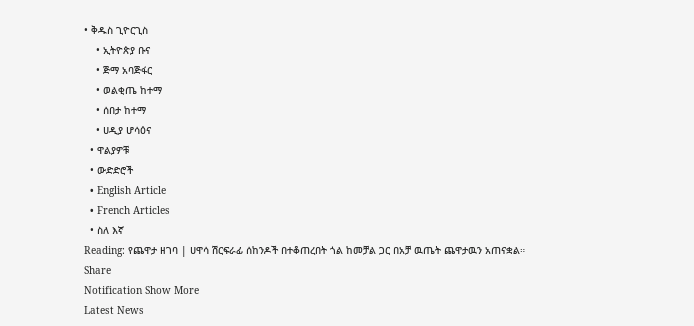• ቅዱስ ጊዮርጊስ
    • ኢትዮጵያ ቡና
    • ጅማ አባጅፋር
    • ወልቂጤ ከተማ
    • ሰበታ ከተማ
    • ሀዲያ ሆሳዕና
  • ዋልያዎቹ
  • ውድድሮች
  • English Article
  • French Articles
  • ስለ እኛ
Reading: የጨዋታ ዘገባ | ሀዋሳ ሽርፍራፊ ሰከንዶች በተቆጠረበት ጎል ከመቻል ጋር በአቻ ዉጤት ጨዋታዉን አጠናቋል።
Share
Notification Show More
Latest News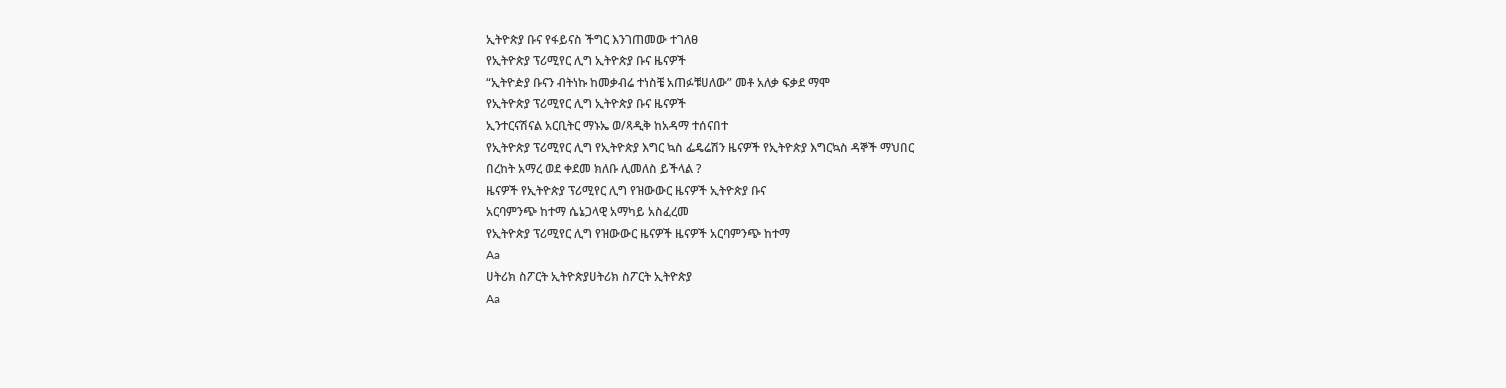ኢትዮጵያ ቡና የፋይናስ ችግር እንገጠመው ተገለፀ
የኢትዮጵያ ፕሪሚየር ሊግ ኢትዮጵያ ቡና ዜናዎች
“ኢትዮዽያ ቡናን ብትነኩ ከመቃብሬ ተነስቼ አጠፉቹሀለው” መቶ አለቃ ፍቃደ ማሞ
የኢትዮጵያ ፕሪሚየር ሊግ ኢትዮጵያ ቡና ዜናዎች
ኢንተርናሽናል አርቢትር ማኑኤ ወ/ጻዲቅ ከአዳማ ተሰናበተ
የኢትዮጵያ ፕሪሚየር ሊግ የኢትዮጵያ እግር ኳስ ፌዴሬሽን ዜናዎች የኢትዮጵያ እግርኳስ ዳኞች ማህበር
በረከት አማረ ወደ ቀደመ ክለቡ ሊመለስ ይችላል ?
ዜናዎች የኢትዮጵያ ፕሪሚየር ሊግ የዝውውር ዜናዎች ኢትዮጵያ ቡና
አርባምንጭ ከተማ ሴኔጋላዊ አማካይ አስፈረመ
የኢትዮጵያ ፕሪሚየር ሊግ የዝውውር ዜናዎች ዜናዎች አርባምንጭ ከተማ
Aa
ሀትሪክ ስፖርት ኢትዮጵያሀትሪክ ስፖርት ኢትዮጵያ
Aa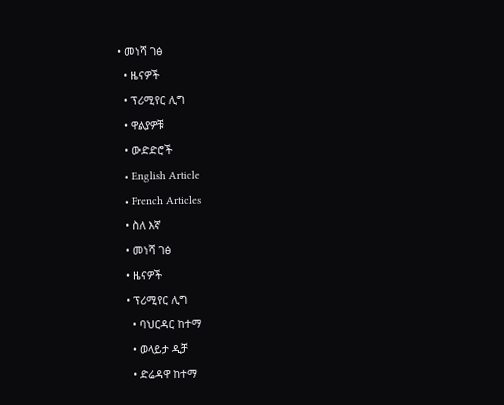• መነሻ ገፅ
  • ዜናዎች
  • ፕሪሚየር ሊግ
  • ዋልያዎቹ
  • ውድድሮች
  • English Article
  • French Articles
  • ስለ እኛ
  • መነሻ ገፅ
  • ዜናዎች
  • ፕሪሚየር ሊግ
    • ባህርዳር ከተማ
    • ወላይታ ዲቻ
    • ድሬዳዋ ከተማ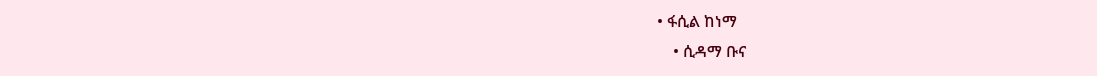• ፋሲል ከነማ
    • ሲዳማ ቡና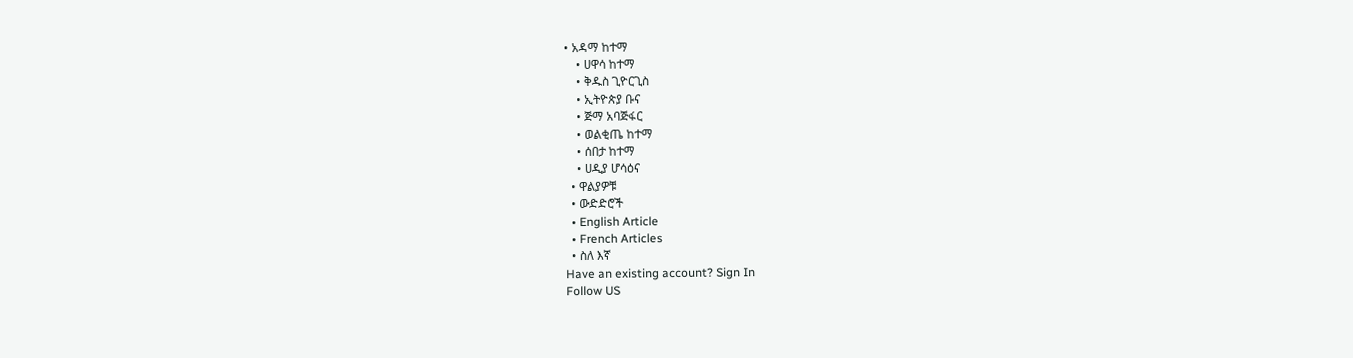• አዳማ ከተማ
    • ሀዋሳ ከተማ
    • ቅዱስ ጊዮርጊስ
    • ኢትዮጵያ ቡና
    • ጅማ አባጅፋር
    • ወልቂጤ ከተማ
    • ሰበታ ከተማ
    • ሀዲያ ሆሳዕና
  • ዋልያዎቹ
  • ውድድሮች
  • English Article
  • French Articles
  • ስለ እኛ
Have an existing account? Sign In
Follow US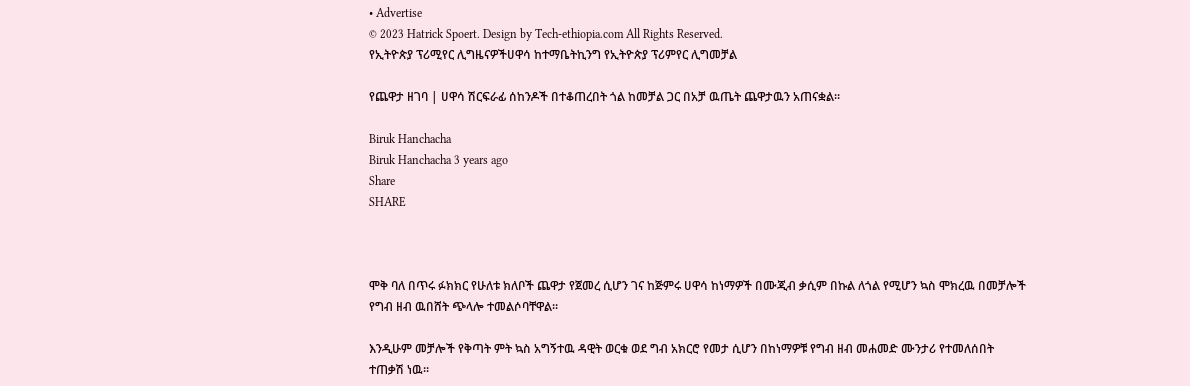• Advertise
© 2023 Hatrick Spoert. Design by Tech-ethiopia.com All Rights Reserved.
የኢትዮጵያ ፕሪሚየር ሊግዜናዎችሀዋሳ ከተማቤትኪንግ የኢትዮጵያ ፕሪምየር ሊግመቻል

የጨዋታ ዘገባ | ሀዋሳ ሽርፍራፊ ሰከንዶች በተቆጠረበት ጎል ከመቻል ጋር በአቻ ዉጤት ጨዋታዉን አጠናቋል።

Biruk Hanchacha
Biruk Hanchacha 3 years ago
Share
SHARE



ሞቅ ባለ በጥሩ ፉክክር የሁለቱ ክለቦች ጨዋታ የጀመረ ሲሆን ገና ከጅምሩ ሀዋሳ ከነማዎች በሙጂብ ቃሲም በኩል ለጎል የሚሆን ኳስ ሞክረዉ በመቻሎች የግብ ዘብ ዉበሸት ጭላሎ ተመልሶባቸዋል።

እንዲሁም መቻሎች የቅጣት ምት ኳስ አግኝተዉ ዳዊት ወርቁ ወደ ግብ አክርሮ የመታ ሲሆን በከነማዎቹ የግብ ዘብ መሐመድ ሙንታሪ የተመለሰበት ተጠቃሽ ነዉ።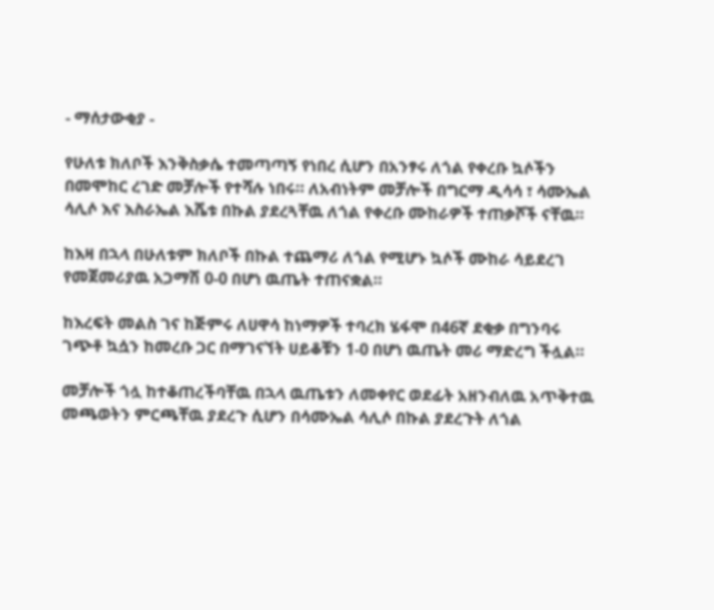- ማሰታውቂያ -

የሁለቱ ክለቦች እንቅስቃሴ ተመጣጣኝ የነበረ ሲሆን በአንፃሩ ለጎል የቀረቡ ኳሶችን በመሞከር ረገድ መቻሎች የተሻሉ ነበሩ። ለአብነትም መቻሎች በግርማ ዲሳሳ ፣ ሳሙኤል ሳሊሶ እና እስራኤል እሼቱ በኩል ያደረጓቸዉ ለጎል የቀረቡ ሙከራዎች ተጠቃሾች ናቸዉ።

ከእዛ በኋላ በሁለቱም ክለቦች በኩል ተጨማሪ ለጎል የሚሆኑ ኳሶች ሙከራ ሳይደረገ የመጀመሪያዉ አጋማሽ 0-0 በሆነ ዉጤት ተጠናቋል።

ከእረፍት መልስ ገና ከጅምሩ ለሀዋሳ ከነማዎች ተባረክ ሄፋሞ በ46ኛ ደቂቃ በግንባሩ ገጭቶ ኳሷን ከመረቡ ጋር በማገናኘት ሀይቆቹን 1-0 በሆነ ዉጤት መሪ ማድረግ ችሏል።

መቻሎች ጎሏ ከተቆጠረችባቸዉ በኋላ ዉጤቱን ለመቀየር ወደፊት አዘንብለዉ አጥቅተዉ መጫወትን ምርጫቸዉ ያደረጉ ሲሆን በሳሙኤል ሳሊሶ በኩል ያደረጉት ለጎል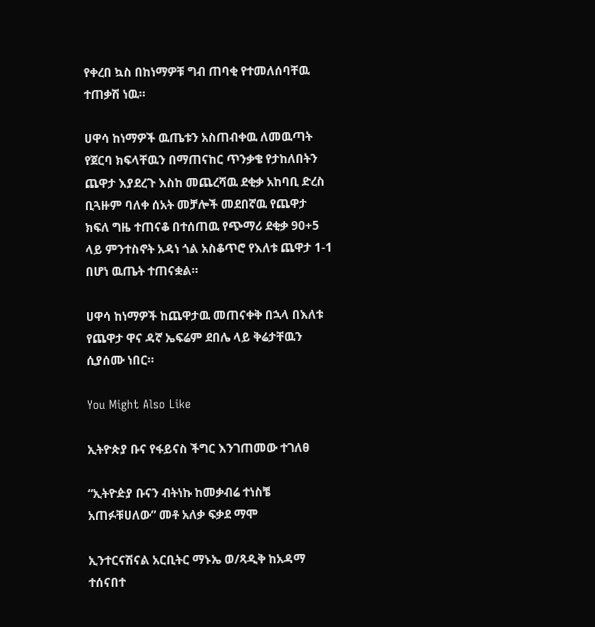የቀረበ ኳስ በከነማዎቹ ግብ ጠባቂ የተመለሰባቸዉ ተጠቃሽ ነዉ።

ሀዋሳ ከነማዎች ዉጤቱን አስጠብቀዉ ለመዉጣት የጀርባ ክፍላቸዉን በማጠናከር ጥንቃቄ የታከለበትን ጨዋታ እያደረጉ እስከ መጨረሻዉ ደቂቃ አከባቢ ድረስ ቢጓዙም ባለቀ ሰአት መቻሎች መደበኛዉ የጨዋታ ክፍለ ግዜ ተጠናቆ በተሰጠዉ የጭማሪ ደቂቃ 90+5 ላይ ምንተስኖት አዳነ ጎል አስቆጥሮ የእለቱ ጨዋታ 1-1 በሆነ ዉጤት ተጠናቋል።

ሀዋሳ ከነማዎች ከጨዋታዉ መጠናቀቅ በኋላ በእለቱ የጨዋታ ዋና ዳኛ ኤፍሬም ደበሌ ላይ ቅሬታቸዉን ሲያሰሙ ነበር።

You Might Also Like

ኢትዮጵያ ቡና የፋይናስ ችግር እንገጠመው ተገለፀ

“ኢትዮዽያ ቡናን ብትነኩ ከመቃብሬ ተነስቼ አጠፉቹሀለው” መቶ አለቃ ፍቃደ ማሞ

ኢንተርናሽናል አርቢትር ማኑኤ ወ/ጻዲቅ ከአዳማ ተሰናበተ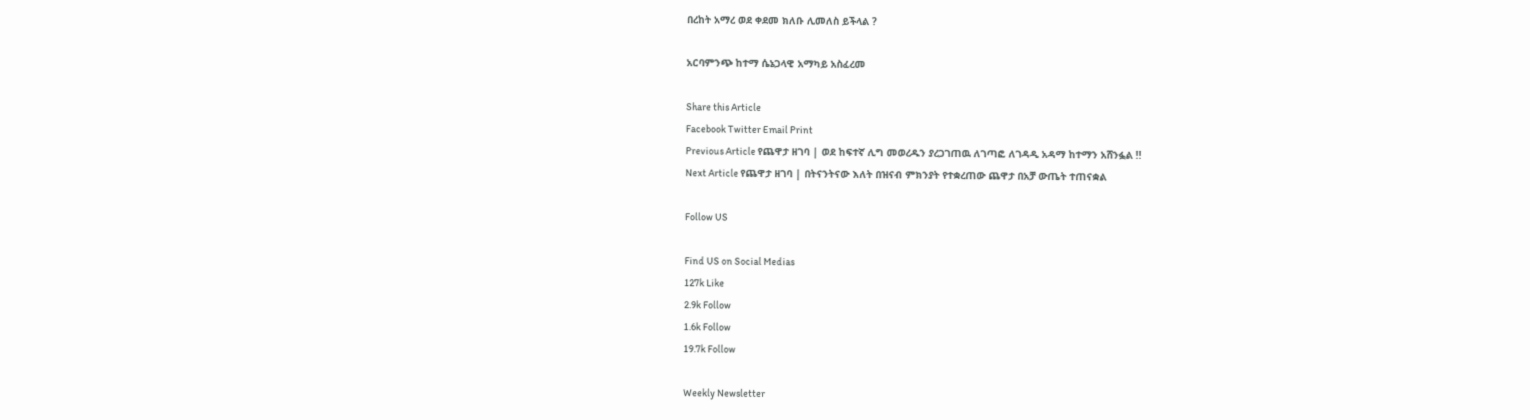በረከት አማረ ወደ ቀደመ ክለቡ ሊመለስ ይችላል ?

አርባምንጭ ከተማ ሴኔጋላዊ አማካይ አስፈረመ

Share this Article
Facebook Twitter Email Print
Previous Article የጨዋታ ዘገባ | ወደ ከፍተኛ ሊግ መወረዱን ያረጋገጠዉ ለገጣፎ ለገዳዲ አዳማ ከተማን አሸንፏል !!
Next Article የጨዋታ ዘገባ | በትናንትናው እለት በዝናብ ምክንያት የተቋረጠው ጨዋታ በአቻ ውጤት ተጠናቋል

Follow US

Find US on Social Medias
127k Like
2.9k Follow
1.6k Follow
19.7k Follow

Weekly Newsletter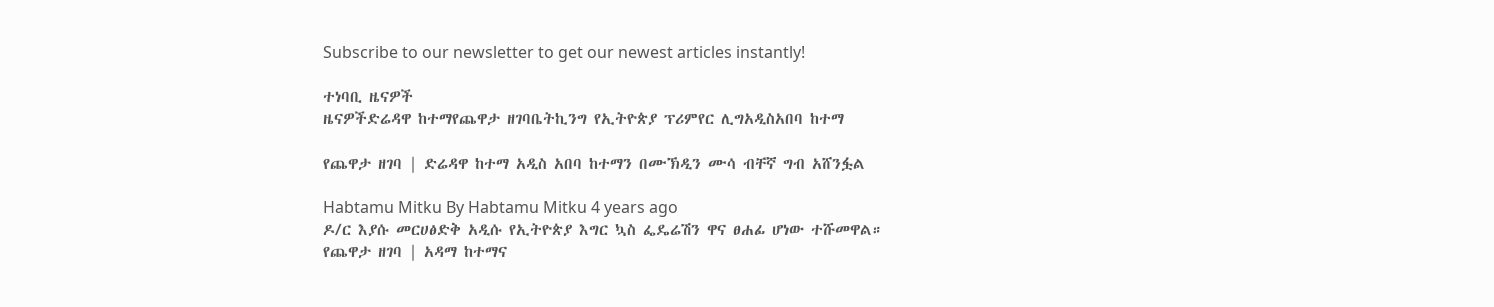Subscribe to our newsletter to get our newest articles instantly!

ተነባቢ ዜናዎች
ዜናዎችድሬዳዋ ከተማየጨዋታ ዘገባቤትኪንግ የኢትዮጵያ ፕሪምየር ሊግአዲስአበባ ከተማ

የጨዋታ ዘገባ | ድሬዳዋ ከተማ አዲስ አበባ ከተማን በሙኽዲን ሙሳ ብቸኛ ግብ አሸንፏል

Habtamu Mitku By Habtamu Mitku 4 years ago
ዶ/ር እያሱ መርሀፅድቅ አዲሱ የኢትዮጵያ እግር ኳስ ፌዴሬሽን ዋና ፀሐፊ ሆነው ተሹመዋል።
የጨዋታ ዘገባ | አዳማ ከተማና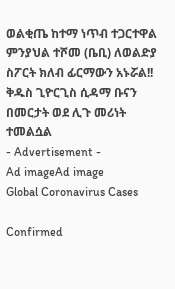ወልቂጤ ከተማ ነጥብ ተጋርተዋል
ምንያህል ተሾመ (ቤቢ) ለወልድያ ስፖርት ክለብ ፊርማውን አኑሯል!!
ቅዱስ ጊዮርጊስ ሲዳማ ቡናን በመርታት ወደ ሊጉ መሪነት ተመልሷል
- Advertisement -
Ad imageAd image
Global Coronavirus Cases

Confirmed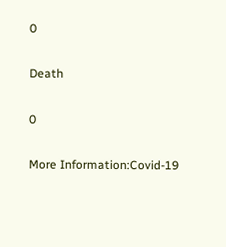0

Death

0

More Information:Covid-19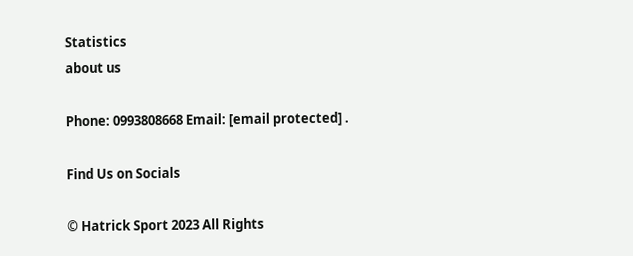Statistics
about us

Phone: 0993808668 Email: [email protected] .

Find Us on Socials

© Hatrick Sport 2023 All Rights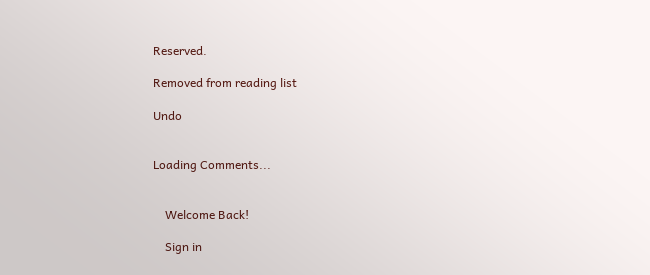Reserved.

Removed from reading list

Undo


Loading Comments...


    Welcome Back!

    Sign in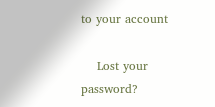to your account

    Lost your password?